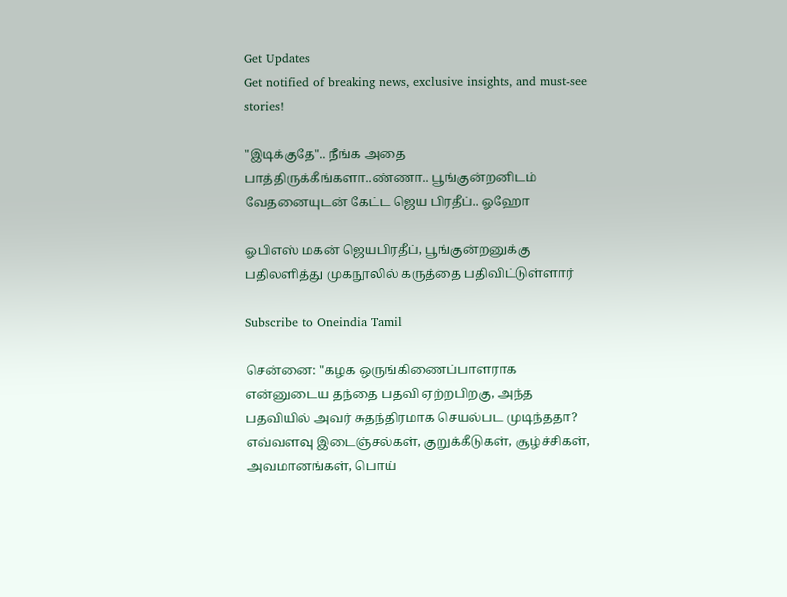Get Updates
Get notified of breaking news, exclusive insights, and must-see stories!

"இடிக்குதே".. நீங்க அதை பாத்திருக்கீங்களா..ண்ணா.. பூங்குன்றனிடம் வேதனையுடன் கேட்ட ஜெய பிரதீப்.. ஓஹோ

ஓபிஎஸ் மகன் ஜெயபிரதீப், பூங்குன்றனுக்கு பதிலளித்து முகநூலில் கருத்தை பதிவிட்டுள்ளார்

Subscribe to Oneindia Tamil

சென்னை: "கழக ஒருங்கிணைப்பாளராக என்னுடைய தந்தை பதவி ஏற்றபிறகு, அந்த பதவியில் அவர் சுதந்திரமாக செயல்பட முடிந்ததா? எவ்வளவு இடைஞ்சல்கள், குறுக்கீடுகள், சூழ்ச்சிகள், அவமானங்கள், பொய்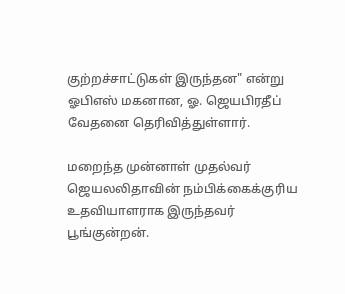குற்றச்சாட்டுகள் இருந்தன" என்று ஓபிஎஸ் மகனான, ஓ. ஜெயபிரதீப் வேதனை தெரிவித்துள்ளார்.

மறைந்த முன்னாள் முதல்வர் ஜெயலலிதாவின் நம்பிக்கைக்குரிய உதவியாளராக இருந்தவர் பூங்குன்றன்.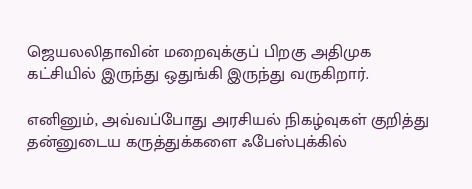ஜெயலலிதாவின் மறைவுக்குப் பிறகு அதிமுக கட்சியில் இருந்து ஒதுங்கி இருந்து வருகிறார்.

எனினும், அவ்வப்போது அரசியல் நிகழ்வுகள் குறித்து தன்னுடைய கருத்துக்களை ஃபேஸ்புக்கில்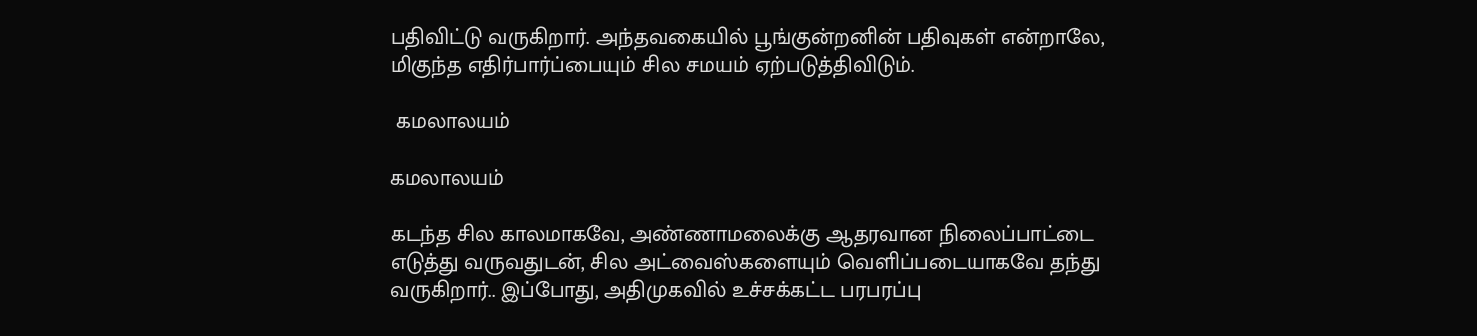பதிவிட்டு வருகிறார். அந்தவகையில் பூங்குன்றனின் பதிவுகள் என்றாலே, மிகுந்த எதிர்பார்ப்பையும் சில சமயம் ஏற்படுத்திவிடும்.

 கமலாலயம்

கமலாலயம்

கடந்த சில காலமாகவே, அண்ணாமலைக்கு ஆதரவான நிலைப்பாட்டை எடுத்து வருவதுடன், சில அட்வைஸ்களையும் வெளிப்படையாகவே தந்து வருகிறார்.. இப்போது, அதிமுகவில் உச்சக்கட்ட பரபரப்பு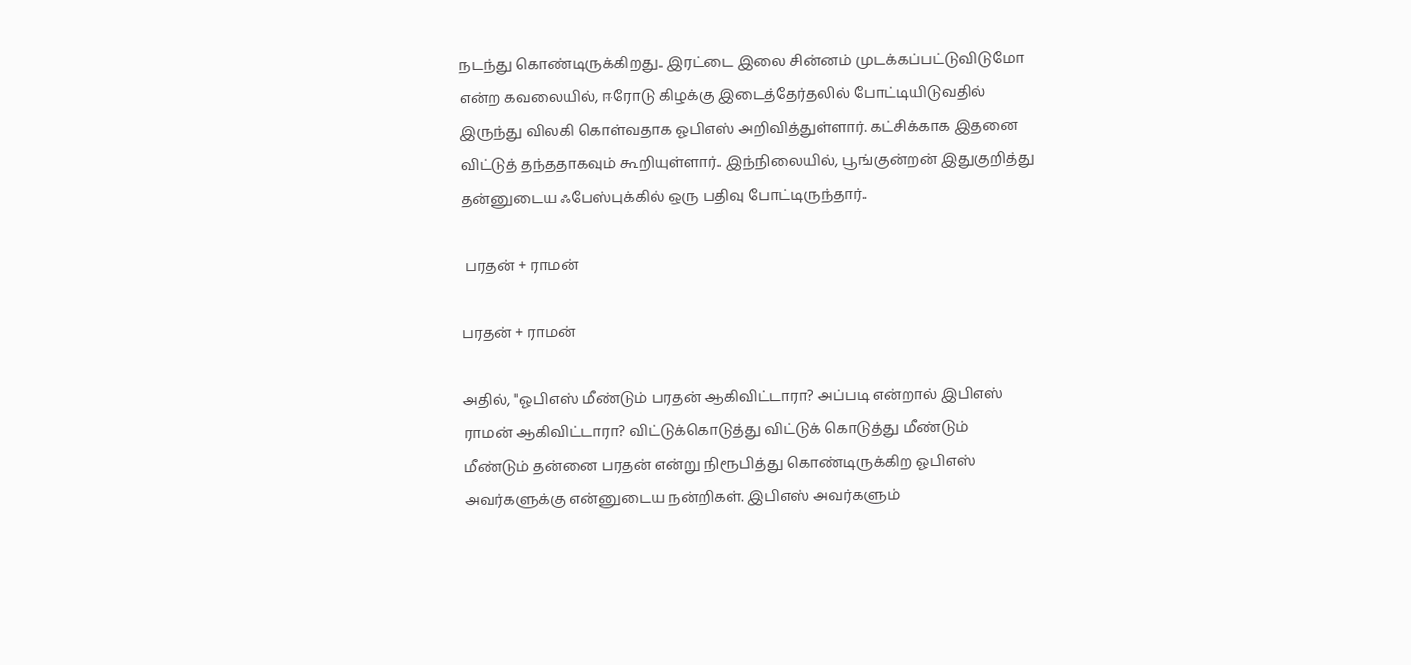நடந்து கொண்டிருக்கிறது.. இரட்டை இலை சின்னம் முடக்கப்பட்டுவிடுமோ என்ற கவலையில், ஈரோடு கிழக்கு இடைத்தேர்தலில் போட்டியிடுவதில் இருந்து விலகி கொள்வதாக ஓபிஎஸ் அறிவித்துள்ளார். கட்சிக்காக இதனை விட்டுத் தந்ததாகவும் கூறியுள்ளார்.. இந்நிலையில், பூங்குன்றன் இதுகுறித்து தன்னுடைய ஃபேஸ்புக்கில் ஒரு பதிவு போட்டிருந்தார்..

 பரதன் + ராமன்

பரதன் + ராமன்

அதில், "ஓபிஎஸ் மீண்டும் பரதன் ஆகிவிட்டாரா? அப்படி என்றால் இபிஎஸ் ராமன் ஆகிவிட்டாரா? விட்டுக்கொடுத்து விட்டுக் கொடுத்து மீண்டும் மீண்டும் தன்னை பரதன் என்று நிரூபித்து கொண்டிருக்கிற ஓபிஎஸ் அவர்களுக்கு என்னுடைய நன்றிகள். இபிஎஸ் அவர்களும்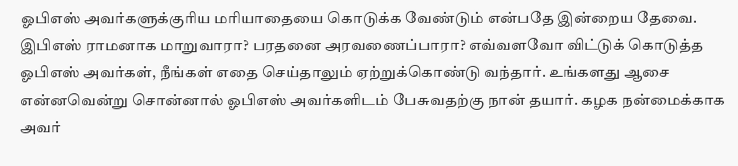ஓபிஎஸ் அவர்களுக்குரிய மரியாதையை கொடுக்க வேண்டும் என்பதே இன்றைய தேவை. இபிஎஸ் ராமனாக மாறுவாரா? பரதனை அரவணைப்பாரா? எவ்வளவோ விட்டுக் கொடுத்த ஓபிஎஸ் அவர்கள், நீங்கள் எதை செய்தாலும் ஏற்றுக்கொண்டு வந்தார். உங்களது ஆசை என்னவென்று சொன்னால் ஓபிஎஸ் அவர்களிடம் பேசுவதற்கு நான் தயார். கழக நன்மைக்காக அவர்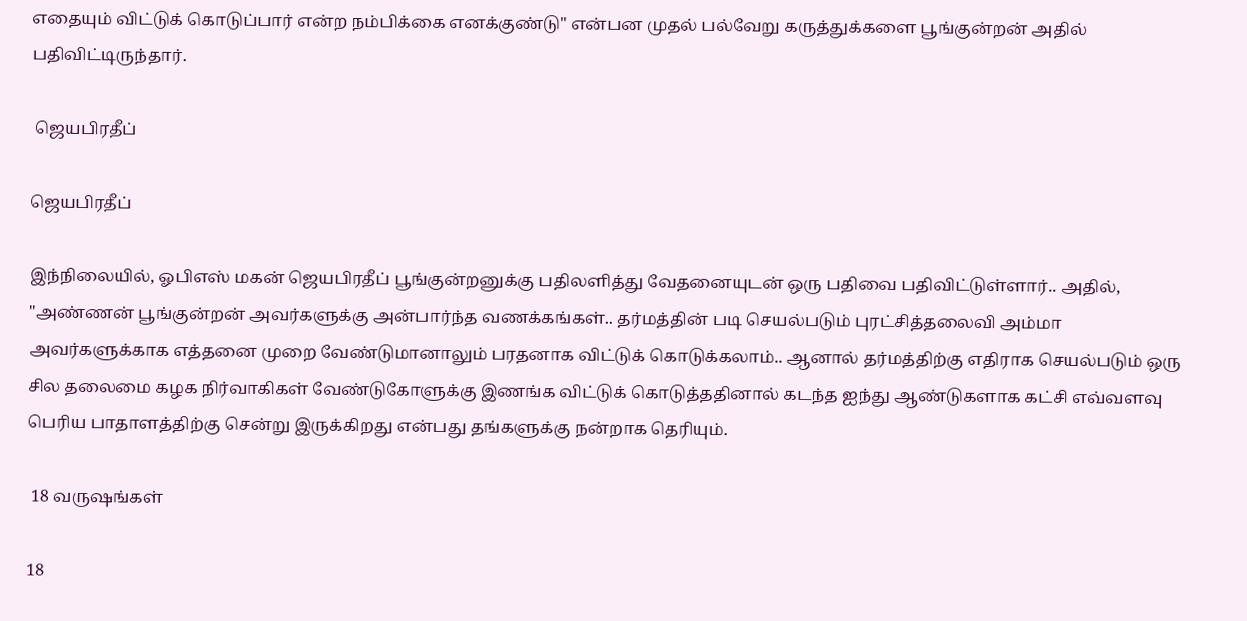எதையும் விட்டுக் கொடுப்பார் என்ற நம்பிக்கை எனக்குண்டு" என்பன முதல் பல்வேறு கருத்துக்களை பூங்குன்றன் அதில் பதிவிட்டிருந்தார்.

 ஜெயபிரதீப்

ஜெயபிரதீப்

இந்நிலையில், ஓபிஎஸ் மகன் ஜெயபிரதீப் பூங்குன்றனுக்கு பதிலளித்து வேதனையுடன் ஒரு பதிவை பதிவிட்டுள்ளார்.. அதில், "அண்ணன் பூங்குன்றன் அவர்களுக்கு அன்பார்ந்த வணக்கங்கள்.. தர்மத்தின் படி செயல்படும் புரட்சித்தலைவி அம்மா அவர்களுக்காக எத்தனை முறை வேண்டுமானாலும் பரதனாக விட்டுக் கொடுக்கலாம்.. ஆனால் தர்மத்திற்கு எதிராக செயல்படும் ஒரு சில தலைமை கழக நிர்வாகிகள் வேண்டுகோளுக்கு இணங்க விட்டுக் கொடுத்ததினால் கடந்த ஐந்து ஆண்டுகளாக கட்சி எவ்வளவு பெரிய பாதாளத்திற்கு சென்று இருக்கிறது என்பது தங்களுக்கு நன்றாக தெரியும்.

 18 வருஷங்கள்

18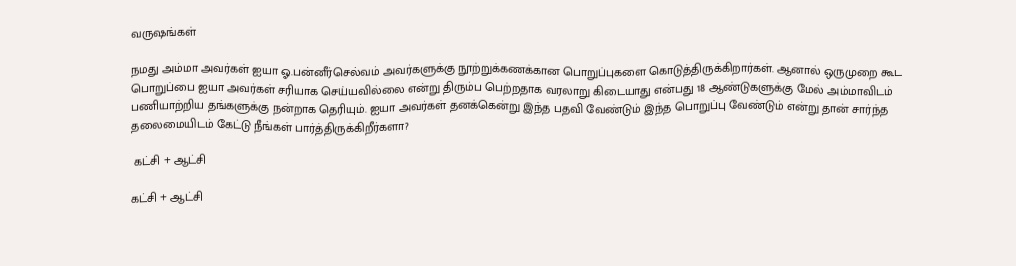வருஷங்கள்

நமது அம்மா அவர்கள் ஐயா ஓ.பன்னீர்செல்வம் அவர்களுக்கு நூற்றுக்கணக்கான பொறுப்புகளை கொடுத்திருக்கிறார்கள். ஆனால் ஒருமுறை கூட பொறுப்பை ஐயா அவர்கள் சரியாக செய்யவில்லை என்று திரும்ப பெற்றதாக வரலாறு கிடையாது என்பது 18 ஆண்டுகளுக்கு மேல் அம்மாவிடம் பணியாற்றிய தங்களுக்கு நன்றாக தெரியும். ஐயா அவர்கள் தனக்கென்று இந்த பதவி வேண்டும் இந்த பொறுப்பு வேண்டும் என்று தான் சார்ந்த தலைமையிடம் கேட்டு நீங்கள் பார்த்திருக்கிறீர்களா?

 கட்சி + ஆட்சி

கட்சி + ஆட்சி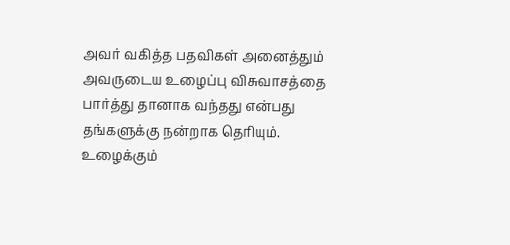அவர் வகித்த பதவிகள் அனைத்தும் அவருடைய உழைப்பு விசுவாசத்தை பார்த்து தானாக வந்தது என்பது தங்களுக்கு நன்றாக தெரியும். உழைக்கும்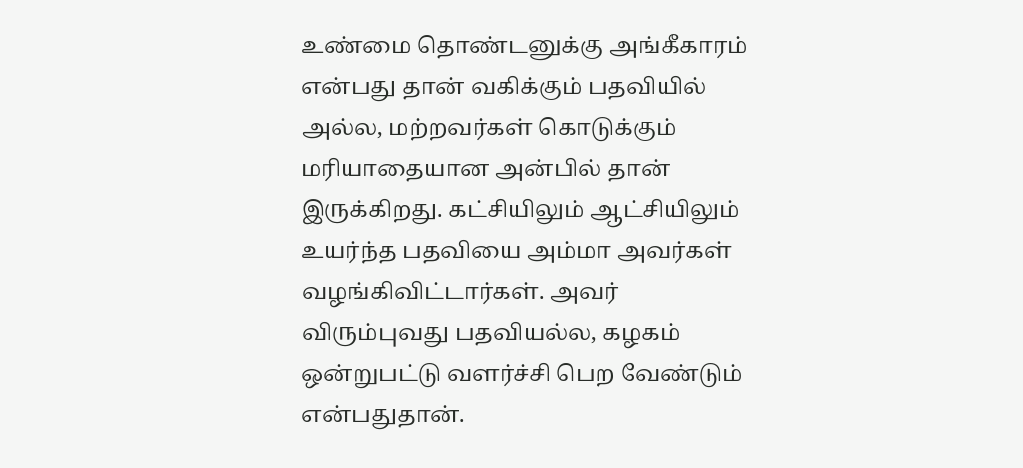உண்மை தொண்டனுக்கு அங்கீகாரம் என்பது தான் வகிக்கும் பதவியில் அல்ல, மற்றவர்கள் கொடுக்கும் மரியாதையான அன்பில் தான் இருக்கிறது. கட்சியிலும் ஆட்சியிலும் உயர்ந்த பதவியை அம்மா அவர்கள் வழங்கிவிட்டார்கள். அவர் விரும்புவது பதவியல்ல, கழகம் ஒன்றுபட்டு வளர்ச்சி பெற வேண்டும் என்பதுதான்.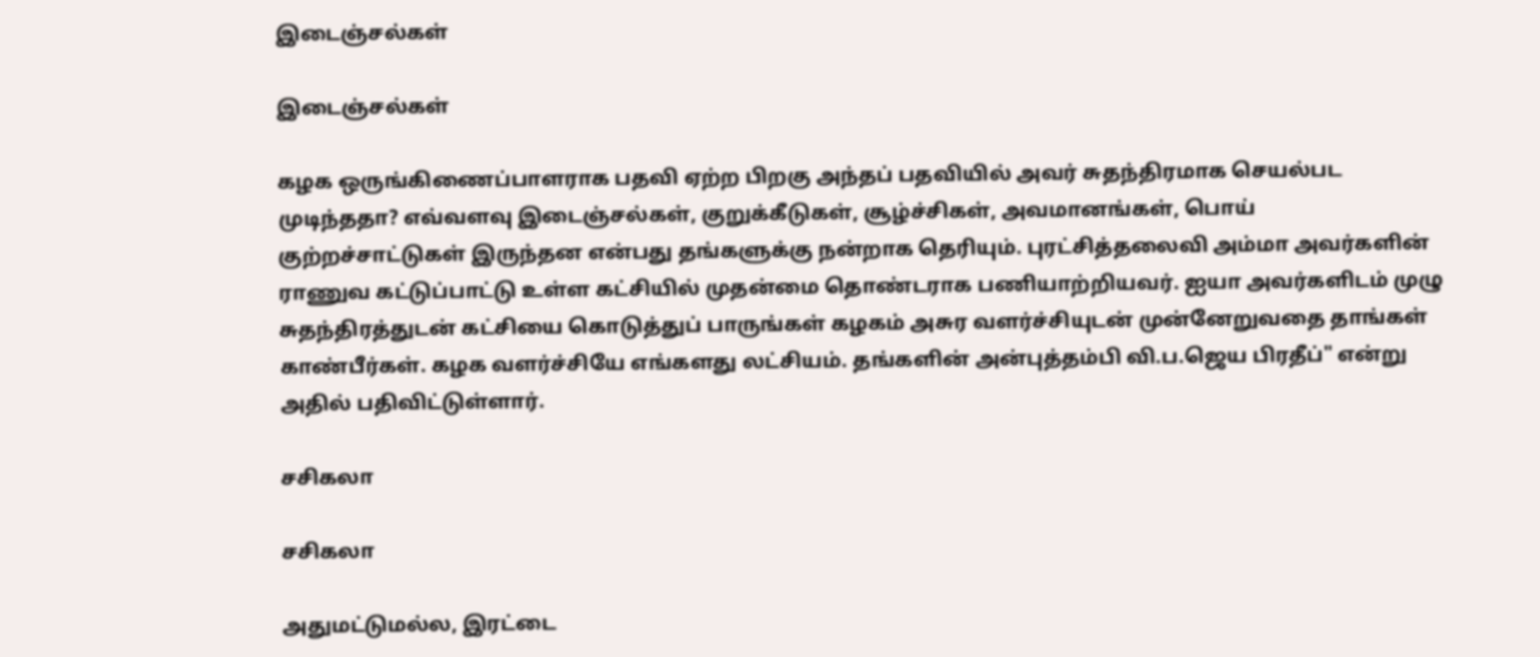இடைஞ்சல்கள்

இடைஞ்சல்கள்

கழக ஒருங்கிணைப்பாளராக பதவி ஏற்ற பிறகு அந்தப் பதவியில் அவர் சுதந்திரமாக செயல்பட முடிந்ததா? எவ்வளவு இடைஞ்சல்கள், குறுக்கீடுகள், சூழ்ச்சிகள், அவமானங்கள், பொய் குற்றச்சாட்டுகள் இருந்தன என்பது தங்களுக்கு நன்றாக தெரியும். புரட்சித்தலைவி அம்மா அவர்களின் ராணுவ கட்டுப்பாட்டு உள்ள கட்சியில் முதன்மை தொண்டராக பணியாற்றியவர். ஐயா அவர்களிடம் முழு சுதந்திரத்துடன் கட்சியை கொடுத்துப் பாருங்கள் கழகம் அசுர வளர்ச்சியுடன் முன்னேறுவதை தாங்கள் காண்பீர்கள். கழக வளர்ச்சியே எங்களது லட்சியம். தங்களின் அன்புத்தம்பி வி.ப.ஜெய பிரதீப்" என்று அதில் பதிவிட்டுள்ளார்.

சசிகலா

சசிகலா

அதுமட்டுமல்ல, இரட்டை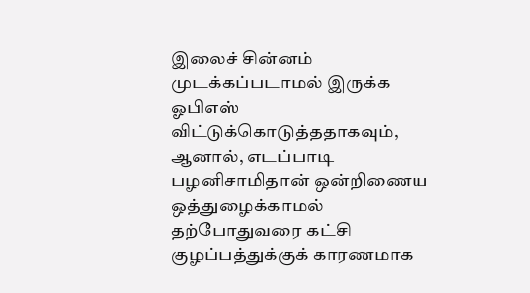இலைச் சின்னம் முடக்கப்படாமல் இருக்க ஓபிஎஸ் விட்டுக்கொடுத்ததாகவும், ஆனால், எடப்பாடி பழனிசாமிதான் ஒன்றிணைய ஒத்துழைக்காமல் தற்போதுவரை கட்சி குழப்பத்துக்குக் காரணமாக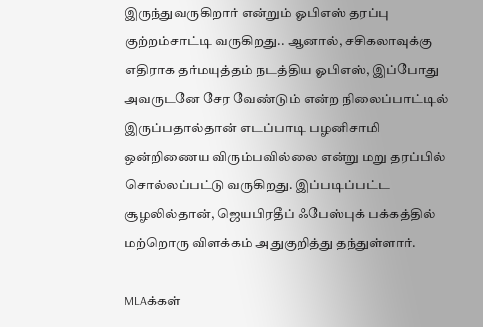இருந்துவருகிறார் என்றும் ஓபிஎஸ் தரப்பு குற்றம்சாட்டி வருகிறது.. ஆனால், சசிகலாவுக்கு எதிராக தர்மயுத்தம் நடத்திய ஓபிஎஸ், இப்போது அவருடனே சேர வேண்டும் என்ற நிலைப்பாட்டில்  இருப்பதால்தான் எடப்பாடி பழனிசாமி ஒன்றிணைய விரும்பவில்லை என்று மறு தரப்பில் சொல்லப்பட்டு வருகிறது. இப்படிப்பட்ட சூழலில்தான், ஜெயபிரதீப் ஃபேஸ்புக் பக்கத்தில் மற்றொரு விளக்கம் அதுகுறித்து தந்துள்ளார்.

MLAக்கள்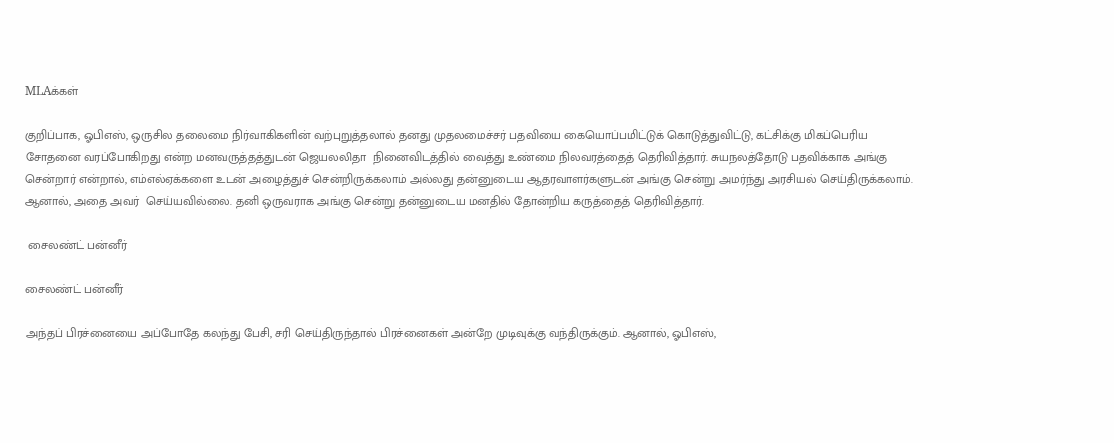MLAக்கள்

குறிப்பாக, ஓபிஎஸ், ஒருசில தலைமை நிர்வாகிகளின் வற்புறுத்தலால் தனது முதலமைச்சர் பதவியை கையொப்பமிட்டுக் கொடுத்துவிட்டு, கட்சிக்கு மிகப்பெரிய சோதனை வரப்போகிறது என்ற மனவருத்தத்துடன் ஜெயலலிதா  நினைவிடத்தில் வைத்து உண்மை நிலவரத்தைத் தெரிவித்தார். சுயநலத்தோடு பதவிக்காக அங்கு சென்றார் என்றால், எம்எல்ஏக்களை உடன் அழைத்துச் சென்றிருக்கலாம் அல்லது தன்னுடைய ஆதரவாளர்களுடன் அங்கு சென்று அமர்ந்து அரசியல் செய்திருக்கலாம். ஆனால், அதை அவர்  செய்யவில்லை. தனி ஒருவராக அங்கு சென்று தன்னுடைய மனதில் தோன்றிய கருத்தைத் தெரிவித்தார்.

 சைலண்ட் பன்னீர்

சைலண்ட் பன்னீர்

அந்தப் பிரச்னையை அப்போதே கலந்து பேசி, சரி செய்திருந்தால் பிரச்னைகள் அன்றே முடிவுக்கு வந்திருக்கும். ஆனால், ஓபிஎஸ்,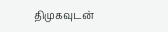திமுகவுடன்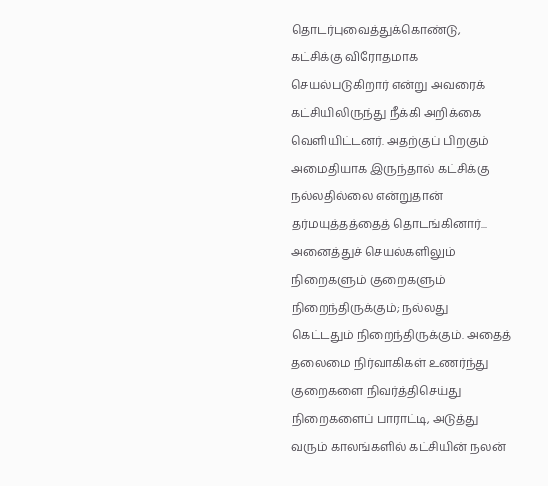தொடர்புவைத்துக்கொண்டு, கட்சிக்கு விரோதமாக செயல்படுகிறார் என்று அவரைக் கட்சியிலிருந்து நீக்கி அறிக்கை வெளியிட்டனர். அதற்குப் பிறகும் அமைதியாக இருந்தால் கட்சிக்கு நல்லதில்லை என்றுதான் தர்மயுத்தத்தைத் தொடங்கினார்... அனைத்துச் செயல்களிலும் நிறைகளும் குறைகளும் நிறைந்திருக்கும்; நல்லது கெட்டதும் நிறைந்திருக்கும். அதைத் தலைமை நிர்வாகிகள் உணர்ந்து குறைகளை நிவர்த்திசெய்து நிறைகளைப் பாராட்டி, அடுத்து வரும் காலங்களில் கட்சியின் நலன்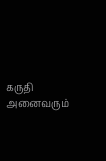கருதி அனைவரும்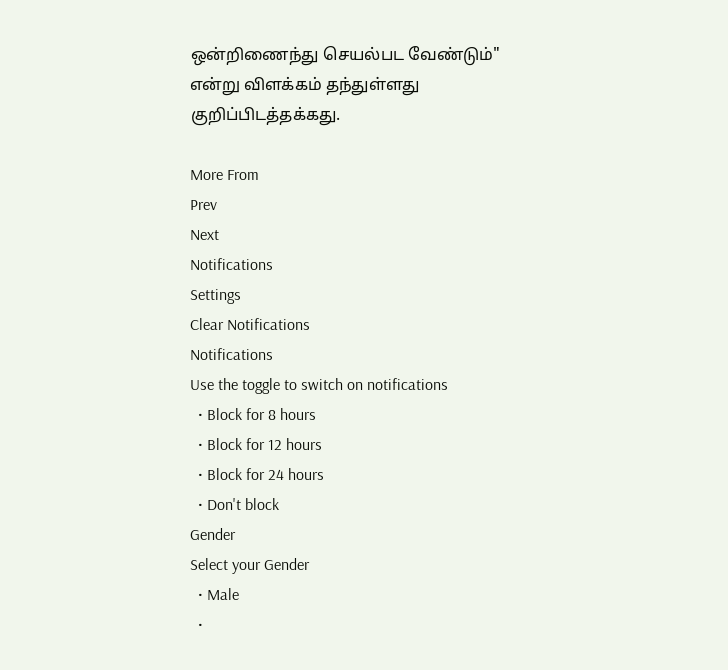ஒன்றிணைந்து செயல்பட வேண்டும்" என்று விளக்கம் தந்துள்ளது குறிப்பிடத்தக்கது.

More From
Prev
Next
Notifications
Settings
Clear Notifications
Notifications
Use the toggle to switch on notifications
  • Block for 8 hours
  • Block for 12 hours
  • Block for 24 hours
  • Don't block
Gender
Select your Gender
  • Male
  •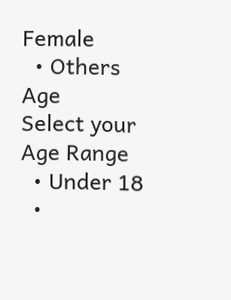Female
  • Others
Age
Select your Age Range
  • Under 18
  •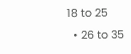18 to 25
  • 26 to 35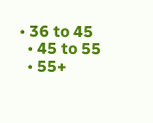• 36 to 45
  • 45 to 55
  • 55+